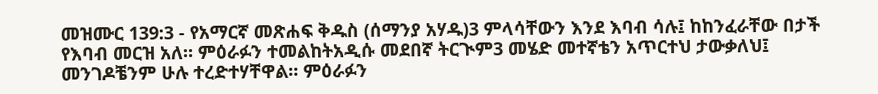መዝሙር 139:3 - የአማርኛ መጽሐፍ ቅዱስ (ሰማንያ አሃዱ)3 ምላሳቸውን እንደ እባብ ሳሉ፤ ከከንፈራቸው በታች የእባብ መርዝ አለ። ምዕራፉን ተመልከትአዲሱ መደበኛ ትርጒም3 መሄድ መተኛቴን አጥርተህ ታውቃለህ፤ መንገዶቼንም ሁሉ ተረድተሃቸዋል። ምዕራፉን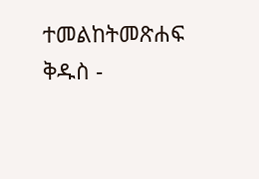ተመልከትመጽሐፍ ቅዱስ -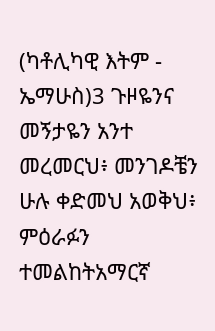(ካቶሊካዊ እትም - ኤማሁስ)3 ጉዞዬንና መኝታዬን አንተ መረመርህ፥ መንገዶቼን ሁሉ ቀድመህ አወቅህ፥ ምዕራፉን ተመልከትአማርኛ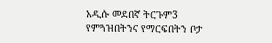አዲሱ መደበኛ ትርጉም3 የምጓዝበትንና የማርፍበትን ቦታ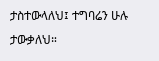ታስተውላለህ፤ ተግባሬን ሁሉ ታውቃለህ።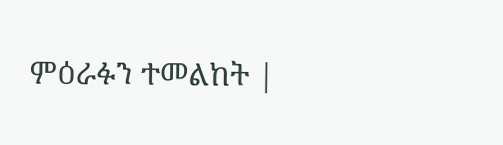ምዕራፉን ተመልከት |